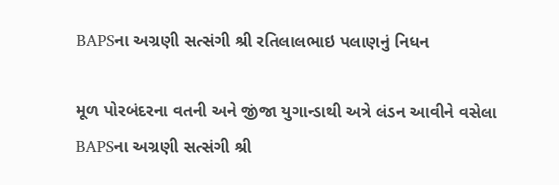BAPSના અગ્રણી સત્સંગી શ્રી રતિલાલભાઇ પલાણનું નિધન

મૂળ પોરબંદરના વતની અને જીંજા યુગાન્ડાથી અત્રે લંડન આવીને વસેલા BAPSના અગ્રણી સત્સંગી શ્રી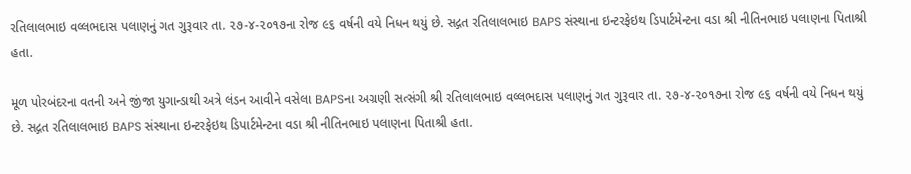રતિલાલભાઇ વલ્લભદાસ પલાણનું ગત ગુરૂવાર તા. ૨૭-૪-૨૦૧૭ના રોજ ૯૬ વર્ષની વયે નિધન થયું છે. સદ્ગત રતિલાલભાઇ BAPS સંસ્થાના ઇન્ટરફેઇથ ડિપાર્ટમેન્ટના વડા શ્રી નીતિનભાઇ પલાણના પિતાશ્રી હતા.

મૂળ પોરબંદરના વતની અને જીંજા યુગાન્ડાથી અત્રે લંડન આવીને વસેલા BAPSના અગ્રણી સત્સંગી શ્રી રતિલાલભાઇ વલ્લભદાસ પલાણનું ગત ગુરૂવાર તા. ૨૭-૪-૨૦૧૭ના રોજ ૯૬ વર્ષની વયે નિધન થયું છે. સદ્ગત રતિલાલભાઇ BAPS સંસ્થાના ઇન્ટરફેઇથ ડિપાર્ટમેન્ટના વડા શ્રી નીતિનભાઇ પલાણના પિતાશ્રી હતા.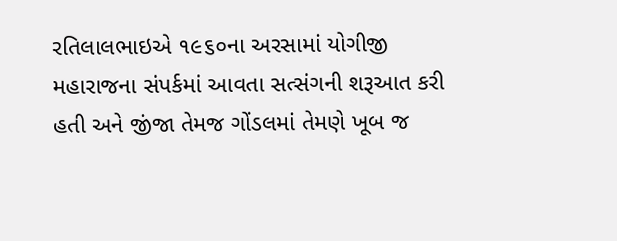રતિલાલભાઇએ ૧૯૬૦ના અરસામાં યોગીજી મહારાજના સંપર્કમાં આવતા સત્સંગની શરૂઆત કરી હતી અને જીંજા તેમજ ગોંડલમાં તેમણે ખૂબ જ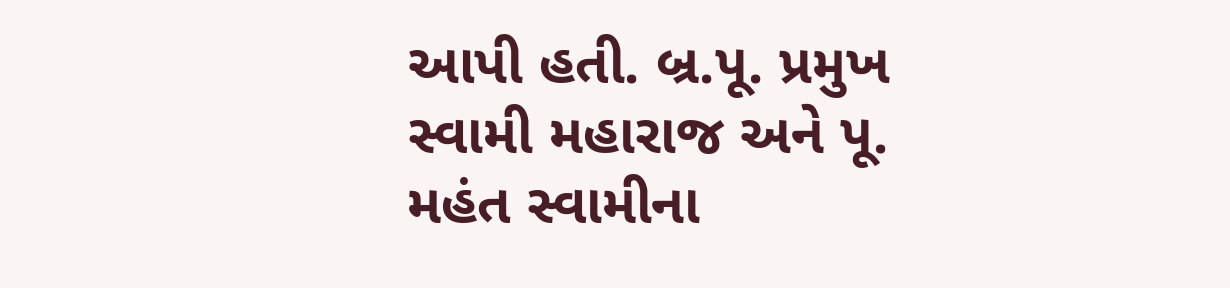આપી હતી. બ્ર.પૂ. પ્રમુખ સ્વામી મહારાજ અને પૂ. મહંત સ્વામીના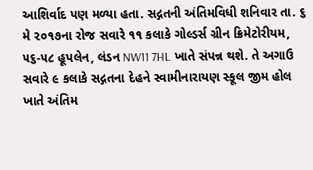આશિર્વાદ પણ મળ્યા હતા. સદ્ગતની અંતિમવિધી શનિવાર તા. ૬ મે ૨૦૧૭ના રોજ સવારે ૧૧ કલાકે ગોલ્ડર્સ ગ્રીન ક્રિમેટોરીયમ, ૫૬-૫૮ હૂપલેન, લંડન NW11 7HL ખાતે સંપન્ન થશે. તે અગાઉ સવારે ૯ કલાકે સદ્ગતના દેહને સ્વામીનારાયણ સ્કૂલ જીમ હોલ ખાતે અંતિમ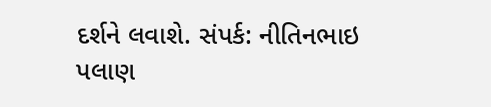દર્શને લવાશે. સંપર્ક: નીતિનભાઇ પલાણ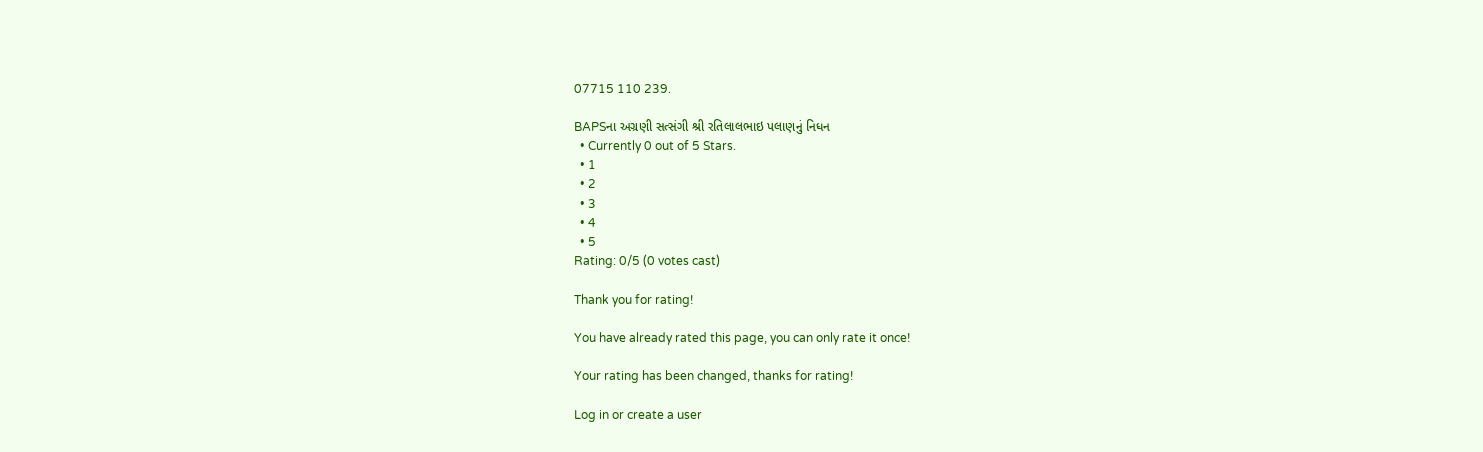07715 110 239.

BAPSના અગ્રણી સત્સંગી શ્રી રતિલાલભાઇ પલાણનું નિધન
  • Currently 0 out of 5 Stars.
  • 1
  • 2
  • 3
  • 4
  • 5
Rating: 0/5 (0 votes cast)

Thank you for rating!

You have already rated this page, you can only rate it once!

Your rating has been changed, thanks for rating!

Log in or create a user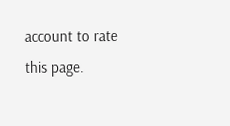account to rate this page.